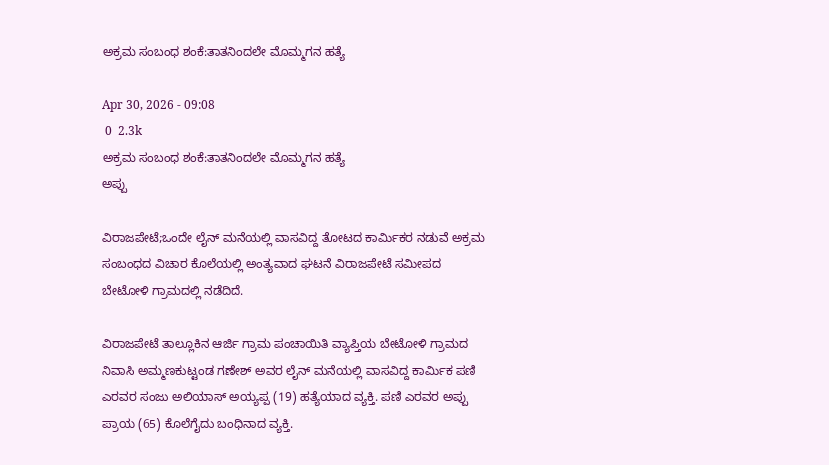ಅಕ್ರಮ ಸಂಬಂಧ ಶಂಕೆ:ತಾತನಿಂದಲೇ‌ ಮೊಮ್ಮಗನ‌ ಹತ್ಯೆ

Apr 30, 2026 - 09:08
 0  2.3k
ಅಕ್ರಮ ಸಂಬಂಧ ಶಂಕೆ:ತಾತನಿಂದಲೇ‌ ಮೊಮ್ಮಗನ‌ ಹತ್ಯೆ
ಅಪ್ಪು

ವಿರಾಜಪೇಟೆ;ಒಂದೇ ಲೈನ್ ಮನೆಯಲ್ಲಿ ವಾಸವಿದ್ದ ತೋಟದ ಕಾರ್ಮಿಕರ ನಡುವೆ ಅಕ್ರಮ ಸಂಬಂಧದ ವಿಚಾರ ಕೊಲೆಯಲ್ಲಿ ಅಂತ್ಯವಾದ ಘಟನೆ ವಿರಾಜಪೇಟೆ ಸಮೀಪದ ಬೇಟೋಳಿ ಗ್ರಾಮದಲ್ಲಿ ನಡೆದಿದೆ.

ವಿರಾಜಪೇಟೆ ತಾಲ್ಲೂಕಿನ ಆರ್ಜಿ ಗ್ರಾಮ ಪಂಚಾಯಿತಿ ವ್ಯಾಪ್ತಿಯ ಬೇಟೋಳಿ ಗ್ರಾಮದ ನಿವಾಸಿ ಅಮ್ಮಣಕುಟ್ಟಂಡ ಗಣೇಶ್ ಅವರ ಲೈನ್ ಮನೆಯಲ್ಲಿ ವಾಸವಿದ್ದ ಕಾರ್ಮಿಕ ಪಣಿ ಎರವರ ಸಂಜು ಅಲಿಯಾಸ್ ಅಯ್ಯಪ್ಪ (19) ಹತ್ಯೆಯಾದ ವ್ಯಕ್ತಿ. ಪಣಿ ಎರವರ ಅಪ್ಪು ಪ್ರಾಯ (65) ಕೊಲೆಗೈದು ಬಂಧಿನಾದ ವ್ಯಕ್ತಿ.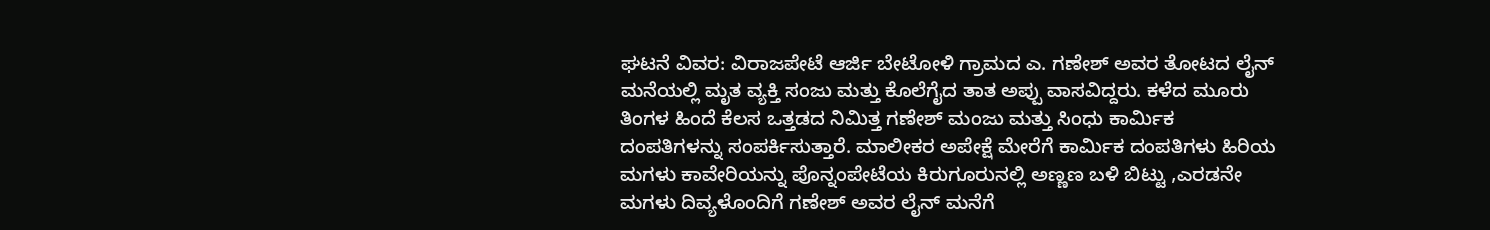ಘಟನೆ ವಿವರ: ವಿರಾಜಪೇಟೆ ಆರ್ಜಿ ಬೇಟೋಳಿ ಗ್ರಾಮದ ಎ. ಗಣೇಶ್ ಅವರ ತೋಟದ ಲೈನ್ ಮನೆಯಲ್ಲಿ ಮೃತ ವ್ಯಕ್ತಿ ಸಂಜು ಮತ್ತು ಕೊಲೆಗೈದ ತಾತ ಅಪ್ಪು ವಾಸವಿದ್ದರು. ಕಳೆದ ಮೂರು ತಿಂಗಳ ಹಿಂದೆ ಕೆಲಸ ಒತ್ತಡದ ನಿಮಿತ್ತ ಗಣೇಶ್ ಮಂಜು ಮತ್ತು ಸಿಂಧು ಕಾರ್ಮಿಕ ದಂಪತಿಗಳನ್ನು ಸಂಪರ್ಕಿಸುತ್ತಾರೆ. ಮಾಲೀಕರ ಅಪೇಕ್ಷೆ ಮೇರೆಗೆ ಕಾರ್ಮಿಕ ದಂಪತಿಗಳು ಹಿರಿಯ ಮಗಳು ಕಾವೇರಿಯನ್ನು ಪೊನ್ನಂಪೇಟೆಯ ಕಿರುಗೂರುನಲ್ಲಿ ಅಣ್ಣಣ ಬಳಿ ಬಿಟ್ಟು ,ಎರಡನೇ ಮಗಳು ದಿವ್ಯಳೊಂದಿಗೆ ಗಣೇಶ್ ಅವರ ಲೈನ್ ಮನೆಗೆ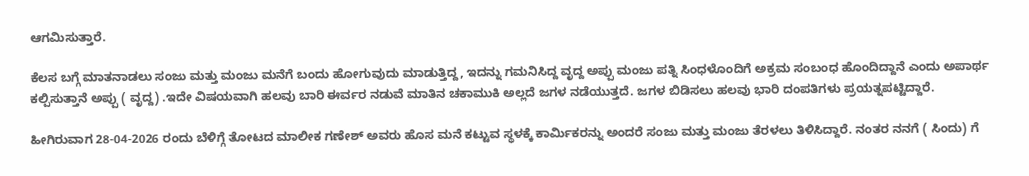ಆಗಮಿಸುತ್ತಾರೆ.

ಕೆಲಸ ಬಗ್ಗೆ ಮಾತನಾಡಲು ಸಂಜು ಮತ್ತು ಮಂಜು ಮನೆಗೆ ಬಂದು ಹೋಗುವುದು ಮಾಡುತ್ತಿದ್ದ, ಇದನ್ನು ಗಮನಿಸಿದ್ದ ವೃದ್ದ ಅಪ್ಪು ಮಂಜು ಪತ್ನಿ ಸಿಂಧಳೊಂದಿಗೆ ಅಕ್ರಮ ಸಂಬಂಧ ಹೊಂದಿದ್ದಾನೆ ಎಂದು ಅಪಾರ್ಥ ಕಲ್ಪಿಸುತ್ತಾನೆ ಅಪ್ಪು ( ವೃದ್ದ) .ಇದೇ ವಿಷಯವಾಗಿ ಹಲವು ಬಾರಿ ಈರ್ವರ ನಡುವೆ ಮಾತಿನ ಚಕಾಮುಕಿ ಅಲ್ಲದೆ ಜಗಳ ನಡೆಯುತ್ತದೆ. ಜಗಳ ಬಿಡಿಸಲು ಹಲವು ಭಾರಿ ದಂಪತಿಗಳು ಪ್ರಯತ್ನಪಟ್ಟಿದ್ದಾರೆ.

ಹೀಗಿರುವಾಗ 28-04-2026 ರಂದು ಬೆಳಿಗ್ಗೆ ತೋಟದ ಮಾಲೀಕ ಗಣೇಶ್ ಅವರು ಹೊಸ ಮನೆ ಕಟ್ಟುವ ಸ್ಥಳಕ್ಕೆ ಕಾರ್ಮಿಕರನ್ನು ಅಂದರೆ ಸಂಜು ಮತ್ತು ಮಂಜು ತೆರಳಲು ತಿಳಿಸಿದ್ದಾರೆ. ನಂತರ ‌ನನಗೆ ( ಸಿಂದು) ಗೆ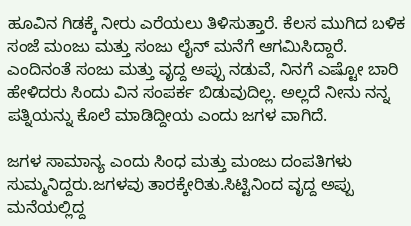ಹೂವಿನ ಗಿಡಕ್ಕೆ‌ ನೀರು ಎರೆಯಲು ತಿಳಿಸುತ್ತಾರೆ. ಕೆಲಸ ಮುಗಿದ ಬಳಿಕ ಸಂಜೆ ಮಂಜು ಮತ್ತು ಸಂಜು ಲೈನ್ ಮನೆಗೆ ಆಗಮಿಸಿದ್ದಾರೆ. ಎಂದಿನಂತೆ ಸಂಜು ಮತ್ತು ವೃದ್ದ ಅಪ್ಪು ನಡುವೆ, ನಿನಗೆ ಎಷ್ಟೋ ಬಾರಿ ಹೇಳಿದರು ಸಿಂದು ವಿನ ಸಂಪರ್ಕ ಬಿಡುವುದಿಲ್ಲ. ಅಲ್ಲದೆ ನೀನು ನನ್ನ ಪತ್ನಿಯನ್ನು ಕೊಲೆ ಮಾಡಿದ್ದೀಯ ಎಂದು ಜಗಳ ವಾಗಿದೆ.

ಜಗಳ ಸಾಮಾನ್ಯ ಎಂದು ಸಿಂಧ ಮತ್ತು ಮಂಜು ದಂಪತಿಗಳು ಸುಮ್ಮನಿದ್ದರು.ಜಗಳವು ತಾರಕ್ಕೇರಿತು.ಸಿಟ್ಟಿನಿಂದ ವೃದ್ದ ಅಪ್ಪು ಮನೆಯಲ್ಲಿದ್ದ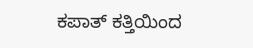ಕಪಾತ್ ಕತ್ತಿಯಿಂದ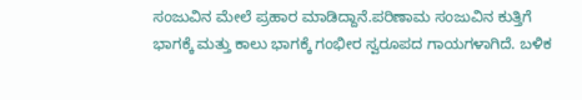ಸಂಜುವಿನ ಮೇಲೆ ಪ್ರಹಾರ ಮಾಡಿದ್ದಾನೆ.ಪರಿಣಾಮ ಸಂಜುವಿನ ಕುತ್ತಿಗೆ ಭಾಗಕ್ಕೆ ಮತ್ತು ಕಾಲು ಭಾಗಕ್ಕೆ ಗಂಭೀರ ಸ್ವರೂಪದ ಗಾಯಗಳಾಗಿದೆ. ಬಳಿಕ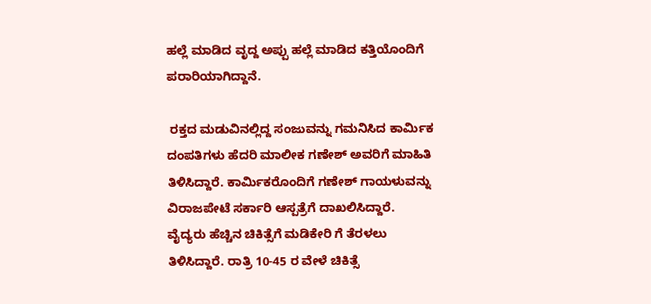ಹಲ್ಲೆ ಮಾಡಿದ ವೃದ್ದ ಅಪ್ಪು ಹಲ್ಲೆ ಮಾಡಿದ ಕತ್ತಿಯೊಂದಿಗೆ ಪರಾರಿಯಾಗಿದ್ದಾನೆ.

 ರಕ್ತದ ಮಡುವಿನಲ್ಲಿದ್ದ ಸಂಜುವನ್ನು ಗಮನಿಸಿದ ಕಾರ್ಮಿಕ ದಂಪತಿಗಳು ಹೆದರಿ ಮಾಲೀಕ ಗಣೇಶ್ ಅವರಿಗೆ ಮಾಹಿತಿ ತಿಳಿಸಿದ್ದಾರೆ. ಕಾರ್ಮಿಕರೊಂದಿಗೆ ಗಣೇಶ್ ಗಾಯಳುವನ್ನು ವಿರಾಜಪೇಟೆ ಸರ್ಕಾರಿ ಆಸ್ಪತ್ರೆಗೆ ದಾಖಲಿಸಿದ್ದಾರೆ. ವೈದ್ಯರು ಹೆಚ್ಚಿನ ಚಿಕಿತ್ಸೆಗೆ ಮಡಿಕೇರಿ ಗೆ ತೆರಳಲು ತಿಳಿಸಿದ್ದಾರೆ. ರಾತ್ರಿ 10-45 ರ ವೇಳೆ ಚಿಕಿತ್ಸೆ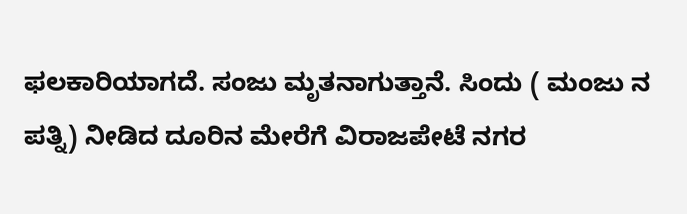ಫಲಕಾರಿಯಾಗದೆ. ಸಂಜು ಮೃತನಾಗುತ್ತಾನೆ. ಸಿಂದು ( ಮಂಜು ನ ಪತ್ನಿ) ನೀಡಿದ ದೂರಿನ ಮೇರೆಗೆ ವಿರಾಜಪೇಟೆ ನಗರ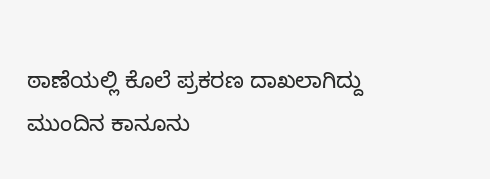ಠಾಣೆಯಲ್ಲಿ ಕೊಲೆ ಪ್ರಕರಣ ದಾಖಲಾಗಿದ್ದು ಮುಂದಿನ ಕಾನೂನು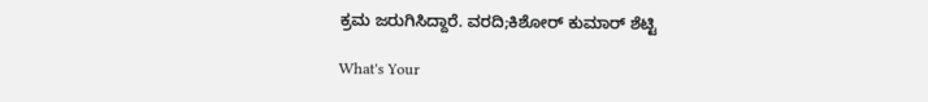ಕ್ರಮ ಜರುಗಿಸಿದ್ದಾರೆ. ವರದಿ;ಕಿಶೋರ್ ಕುಮಾರ್ ಶೆಟ್ಟಿ

What's Your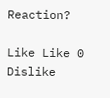Reaction?

Like Like 0
Dislike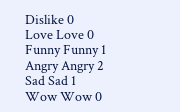Dislike 0
Love Love 0
Funny Funny 1
Angry Angry 2
Sad Sad 1
Wow Wow 0